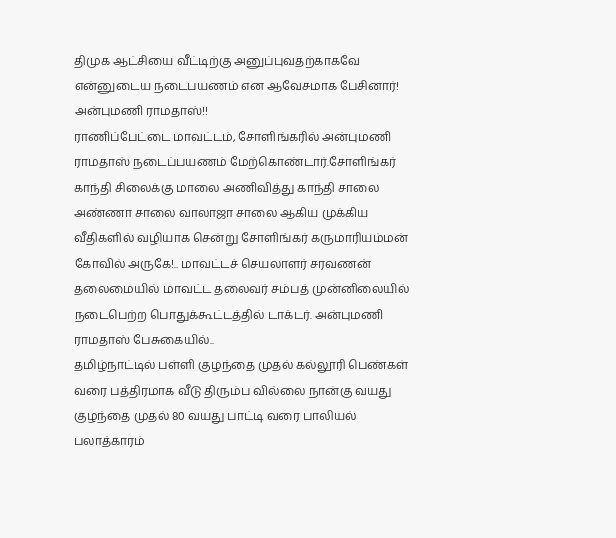திமுக ஆட்சியை வீட்டிற்கு அனுப்புவதற்காகவே என்னுடைய நடைபயணம் என ஆவேசமாக பேசினார்! அன்புமணி ராமதாஸ்!!
ராணிப்பேட்டை மாவட்டம், சோளிங்கரில் அன்புமணி ராமதாஸ் நடைப்பயணம் மேற்கொண்டார்.சோளிங்கர் காந்தி சிலைக்கு மாலை அணிவித்து காந்தி சாலை அண்ணா சாலை வாலாஜா சாலை ஆகிய முக்கிய வீதிகளில் வழியாக சென்று சோளிங்கர் கருமாரியம்மன் கோவில் அருகே!.. மாவட்டச் செயலாளர் சரவணன் தலைமையில் மாவட்ட தலைவர் சம்பத் முன்னிலையில் நடைபெற்ற பொதுக்கூட்டத்தில் டாக்டர். அன்புமணி ராமதாஸ் பேசுகையில்..
தமிழ்நாட்டில் பள்ளி குழந்தை முதல் கல்லூரி பெண்கள் வரை பத்திரமாக வீடு திரும்ப வில்லை நான்கு வயது குழந்தை முதல் 80 வயது பாட்டி வரை பாலியல் பலாத்காரம்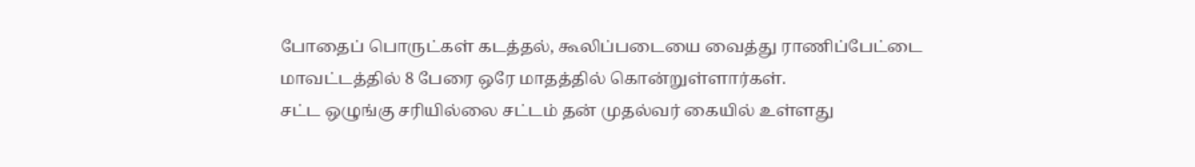போதைப் பொருட்கள் கடத்தல், கூலிப்படையை வைத்து ராணிப்பேட்டை மாவட்டத்தில் 8 பேரை ஒரே மாதத்தில் கொன்றுள்ளார்கள்.
சட்ட ஒழுங்கு சரியில்லை சட்டம் தன் முதல்வர் கையில் உள்ளது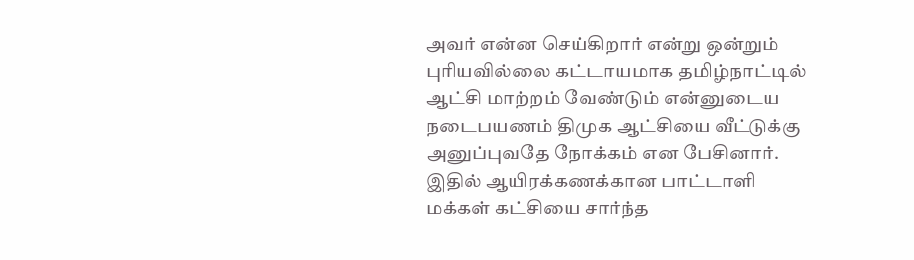அவர் என்ன செய்கிறார் என்று ஒன்றும் புரியவில்லை கட்டாயமாக தமிழ்நாட்டில் ஆட்சி மாற்றம் வேண்டும் என்னுடைய நடைபயணம் திமுக ஆட்சியை வீட்டுக்கு அனுப்புவதே நோக்கம் என பேசினார். இதில் ஆயிரக்கணக்கான பாட்டாளி மக்கள் கட்சியை சார்ந்த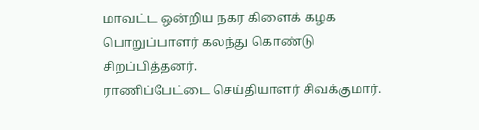மாவட்ட ஒன்றிய நகர கிளைக் கழக பொறுப்பாளர் கலந்து கொண்டு சிறப்பித்தனர்.
ராணிப்பேட்டை செய்தியாளர் சிவக்குமார்.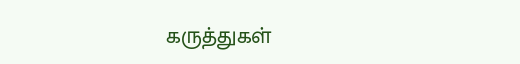கருத்துகள்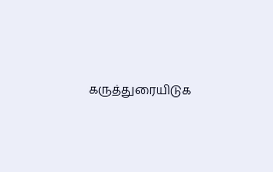கருத்துரையிடுக